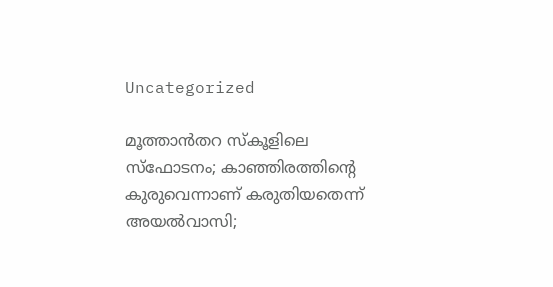Uncategorized

മൂത്താൻതറ സ്കൂളിലെ സ്ഫോടനം; കാഞ്ഞിരത്തിന്റെ കുരുവെന്നാണ് കരുതിയതെന്ന് അയൽവാസി;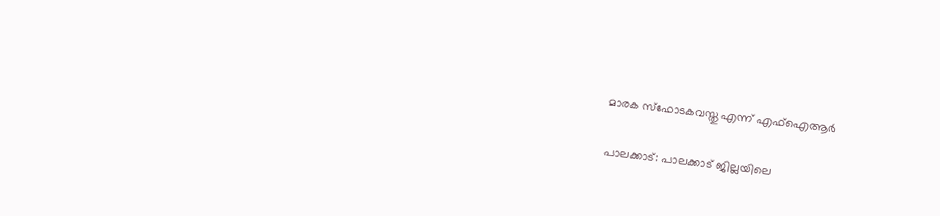മാരക സ്‌ഫോടകവസ്തു എന്ന് എഫ്‌ഐആർ

പാലക്കാട്: പാലക്കാട് ജില്ലയിലെ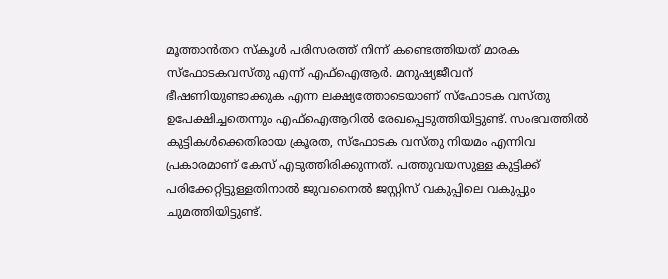മൂത്താന്‍തറ സ്‌കൂള്‍ പരിസരത്ത് നിന്ന് കണ്ടെത്തിയത് മാരക സ്‌ഫോടകവസ്തു എന്ന് എഫ്‌ഐആര്‍. മനുഷ്യജീവന് ഭീഷണിയുണ്ടാക്കുക എന്ന ലക്ഷ്യത്തോടെയാണ് സ്‌ഫോടക വസ്തു ഉപേക്ഷിച്ചതെന്നും എഫ്ഐആറില്‍ രേഖപ്പെടുത്തിയിട്ടുണ്ട്. സംഭവത്തില്‍ കുട്ടികള്‍ക്കെതിരായ ക്രൂരത, സ്‌ഫോടക വസ്തു നിയമം എന്നിവ പ്രകാരമാണ് കേസ് എടുത്തിരിക്കുന്നത്. പത്തുവയസുള്ള കുട്ടിക്ക് പരിക്കേറ്റിട്ടുള്ളതിനാല്‍ ജുവനൈല്‍ ജസ്റ്റിസ് വകുപ്പിലെ വകുപ്പും ചുമത്തിയിട്ടുണ്ട്.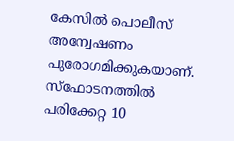കേസിൽ പൊലീസ് അന്വേഷണം പുരോഗമിക്കുകയാണ്. സ്‌ഫോടനത്തില്‍ പരിക്കേറ്റ 10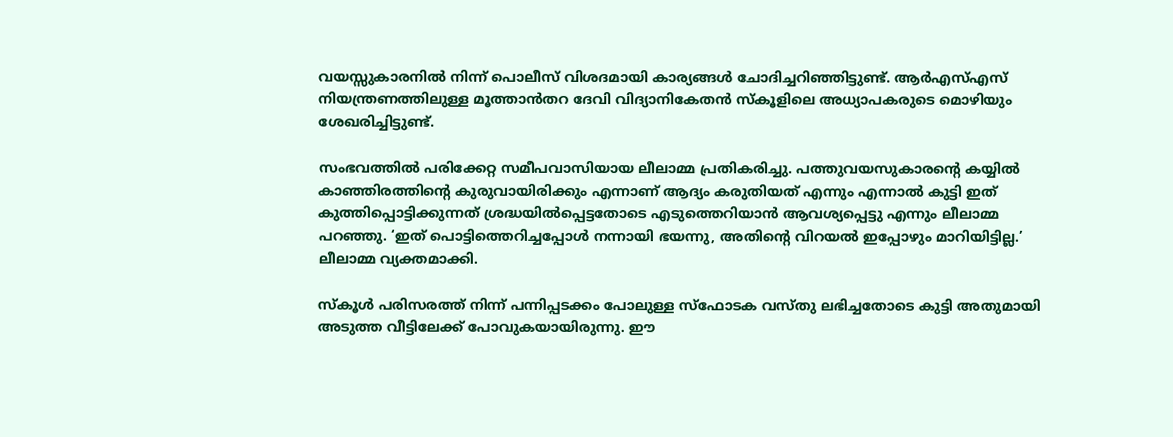വയസ്സുകാരനില്‍ നിന്ന് പൊലീസ് വിശദമായി കാര്യങ്ങള്‍ ചോദിച്ചറിഞ്ഞിട്ടുണ്ട്. ആര്‍എസ്എസ് നിയന്ത്രണത്തിലുള്ള മൂത്താന്‍തറ ദേവി വിദ്യാനികേതന്‍ സ്‌കൂളിലെ അധ്യാപകരുടെ മൊഴിയും ശേഖരിച്ചിട്ടുണ്ട്.

സംഭവത്തില്‍ പരിക്കേറ്റ സമീപവാസിയായ ലീലാമ്മ പ്രതികരിച്ചു. പത്തുവയസുകാരന്റെ കയ്യില്‍ കാഞ്ഞിരത്തിന്റെ കുരുവായിരിക്കും എന്നാണ് ആദ്യം കരുതിയത് എന്നും എന്നാല്‍ കുട്ടി ഇത് കുത്തിപ്പൊട്ടിക്കുന്നത് ശ്രദ്ധയില്‍പ്പെട്ടതോടെ എടുത്തെറിയാന്‍ ആവശ്യപ്പെട്ടു എന്നും ലീലാമ്മ പറഞ്ഞു. ‘ഇത് പൊട്ടിത്തെറിച്ചപ്പോള്‍ നന്നായി ഭയന്നു, അതിന്റെ വിറയല്‍ ഇപ്പോഴും മാറിയിട്ടില്ല.’ ലീലാമ്മ വ്യക്തമാക്കി.

സ്‌കൂള്‍ പരിസരത്ത് നിന്ന് പന്നിപ്പടക്കം പോലുള്ള സ്‌ഫോടക വസ്തു ലഭിച്ചതോടെ കുട്ടി അതുമായി അടുത്ത വീട്ടിലേക്ക് പോവുകയായിരുന്നു. ഈ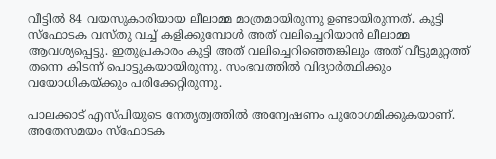വീട്ടില്‍ 84 വയസുകാരിയായ ലീലാമ്മ മാത്രമായിരുന്നു ഉണ്ടായിരുന്നത്. കുട്ടി സ്‌ഫോടക വസ്തു വച്ച് കളിക്കുമ്പോള്‍ അത് വലിച്ചെറിയാന്‍ ലീലാമ്മ ആവശ്യപ്പെട്ടു. ഇതുപ്രകാരം കുട്ടി അത് വലിച്ചെറിഞ്ഞെങ്കിലും അത് വീട്ടുമുറ്റത്ത് തന്നെ കിടന്ന് പൊട്ടുകയായിരുന്നു. സംഭവത്തില്‍ വിദ്യാര്‍ത്ഥിക്കും വയോധികയ്ക്കും പരിക്കേറ്റിരുന്നു.

പാലക്കാട് എസ്പിയുടെ നേതൃത്വത്തില്‍ അന്വേഷണം പുരോഗമിക്കുകയാണ്. അതേസമയം സ്‌ഫോടക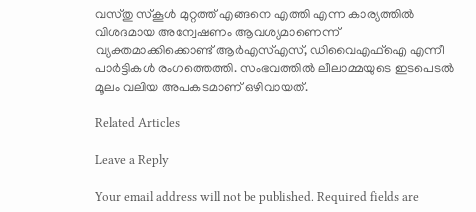വസ്തു സ്‌കൂള്‍ മുറ്റത്ത് എങ്ങനെ എത്തി എന്ന കാര്യത്തില്‍ വിശദമായ അന്വേഷണം ആവശ്യമാണെന്ന് വ്യക്തമാക്കിക്കൊണ്ട് ആര്‍എസ്എസ്, ഡിവൈഎഫ്‌ഐ എന്നീ പാര്‍ട്ടികള്‍ രംഗത്തെത്തി. സംഭവത്തില്‍ ലീലാമ്മയുടെ ഇടപെടല്‍ മൂലം വലിയ അപകടമാണ് ഒഴിവായത്.

Related Articles

Leave a Reply

Your email address will not be published. Required fields are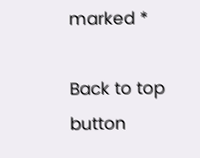marked *

Back to top button